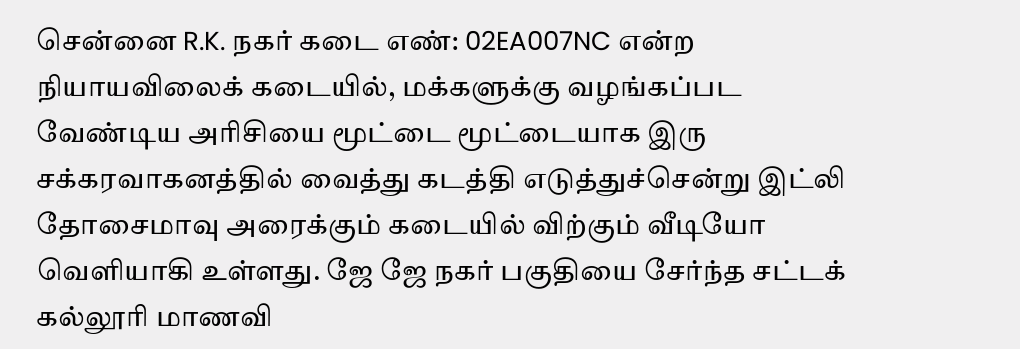சென்னை R.K. நகர் கடை எண்: 02EA007NC என்ற நியாயவிலைக் கடையில், மக்களுக்கு வழங்கப்பட வேண்டிய அரிசியை மூட்டை மூட்டையாக இரு சக்கரவாகனத்தில் வைத்து கடத்தி எடுத்துச்சென்று இட்லி தோசைமாவு அரைக்கும் கடையில் விற்கும் வீடியோ வெளியாகி உள்ளது. ஜே ஜே நகர் பகுதியை சேர்ந்த சட்டக் கல்லூரி மாணவி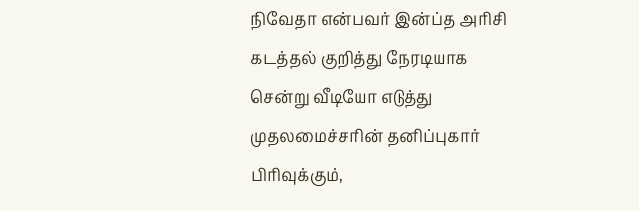நிவேதா என்பவர் இன்ப்த அரிசி கடத்தல் குறித்து நேரடியாக சென்று வீடியோ எடுத்து முதலமைச்சரின் தனிப்புகார் பிரிவுக்கும்,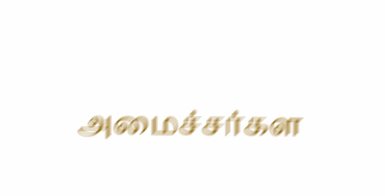அமைச்சர்கள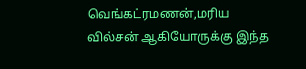வெங்கட்ரமணன்,மரிய வில்சன் ஆகியோருக்கு இந்த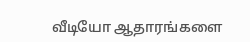வீடியோ ஆதாரங்களை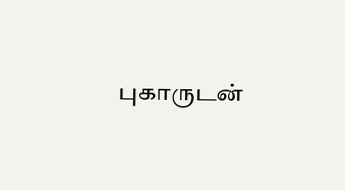புகாருடன்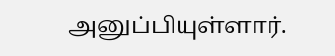அனுப்பியுள்ளார்.